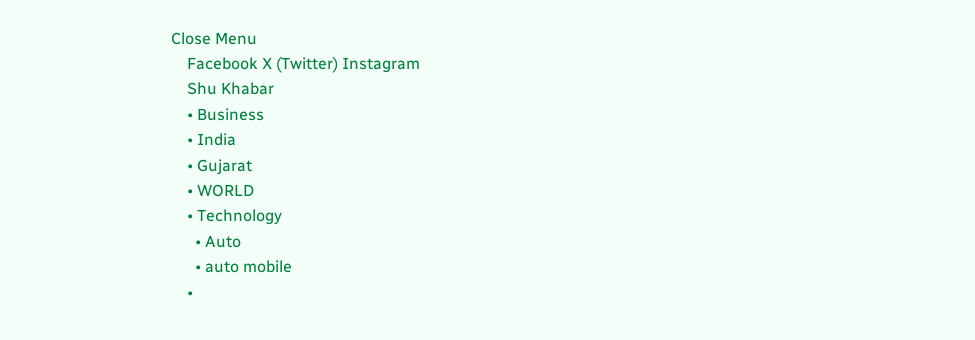Close Menu
    Facebook X (Twitter) Instagram
    Shu Khabar
    • Business
    • India
    • Gujarat
    • WORLD
    • Technology
      • Auto
      • auto mobile
    •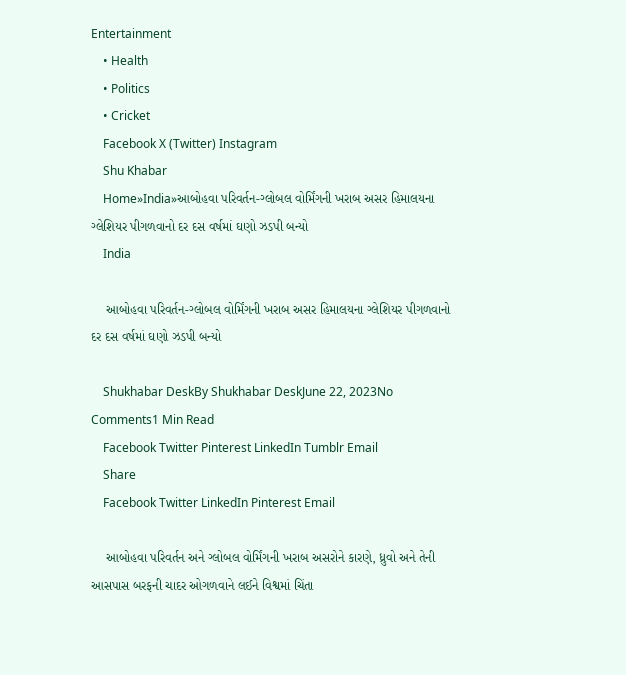Entertainment
    • Health
    • Politics
    • Cricket
    Facebook X (Twitter) Instagram
    Shu Khabar
    Home»India»આબોહવા પરિવર્તન-ગ્લોબલ વોર્મિંગની ખરાબ અસર હિમાલયના ગ્લેશિયર પીગળવાનો દર દસ વર્ષમાં ઘણો ઝડપી બન્યો
    India

    આબોહવા પરિવર્તન-ગ્લોબલ વોર્મિંગની ખરાબ અસર હિમાલયના ગ્લેશિયર પીગળવાનો દર દસ વર્ષમાં ઘણો ઝડપી બન્યો

    Shukhabar DeskBy Shukhabar DeskJune 22, 2023No Comments1 Min Read
    Facebook Twitter Pinterest LinkedIn Tumblr Email
    Share
    Facebook Twitter LinkedIn Pinterest Email

    આબોહવા પરિવર્તન અને ગ્લોબલ વોર્મિંગની ખરાબ અસરોને કારણે, ધ્રુવો અને તેની આસપાસ બરફની ચાદર ઓગળવાને લઈને વિશ્વમાં ચિંતા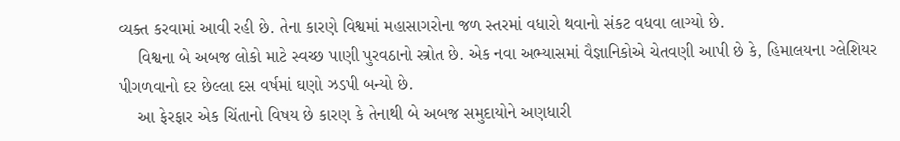વ્યક્ત કરવામાં આવી રહી છે. તેના કારણે વિશ્વમાં મહાસાગરોના જળ સ્તરમાં વધારો થવાનો સંકટ વધવા લાગ્યો છે.
    વિશ્વના બે અબજ લોકો માટે સ્વચ્છ પાણી પુરવઠાનો સ્ત્રોત છે. એક નવા અભ્યાસમાં વૈજ્ઞાનિકોએ ચેતવણી આપી છે કે, હિમાલયના ગ્લેશિયર પીગળવાનો દર છેલ્લા દસ વર્ષમાં ઘણો ઝડપી બન્યો છે.
    આ ફેરફાર એક ચિંતાનો વિષય છે કારણ કે તેનાથી બે અબજ સમુદાયોને અણધારી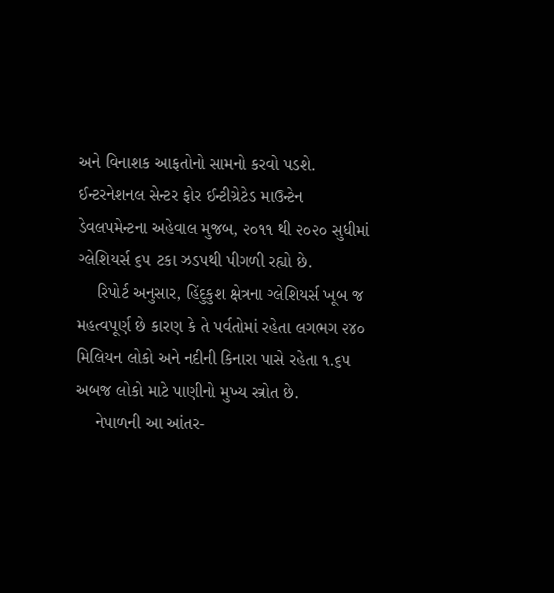અને વિનાશક આફતોનો સામનો કરવો પડશે. ઈન્ટરનેશનલ સેન્ટર ફોર ઈન્ટીગ્રેટેડ માઉન્ટેન ડેવલપમેન્ટના અહેવાલ મુજબ, ૨૦૧૧ થી ૨૦૨૦ સુધીમાં ગ્લેશિયર્સ ૬૫ ટકા ઝડપથી પીગળી રહ્યો છે.
    રિપોર્ટ અનુસાર, હિંદુકુશ ક્ષેત્રના ગ્લેશિયર્સ ખૂબ જ મહત્વપૂર્ણ છે કારણ કે તે પર્વતોમાં રહેતા લગભગ ૨૪૦ મિલિયન લોકો અને નદીની કિનારા પાસે રહેતા ૧.૬૫ અબજ લોકો માટે પાણીનો મુખ્ય સ્ત્રોત છે.
    નેપાળની આ આંતર-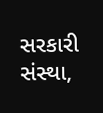સરકારી સંસ્થા,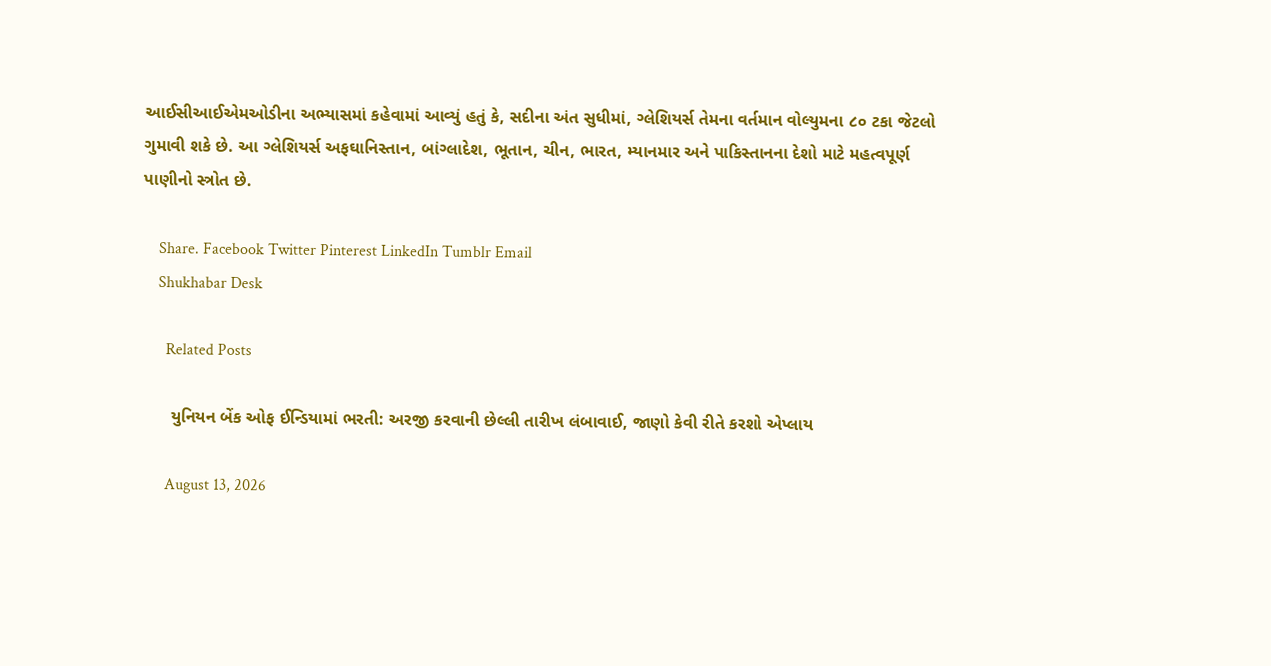આઈસીઆઈએમઓડીના અભ્યાસમાં કહેવામાં આવ્યું હતું કે, સદીના અંત સુધીમાં, ગ્લેશિયર્સ તેમના વર્તમાન વોલ્યુમના ૮૦ ટકા જેટલો ગુમાવી શકે છે. આ ગ્લેશિયર્સ અફઘાનિસ્તાન, બાંગ્લાદેશ, ભૂતાન, ચીન, ભારત, મ્યાનમાર અને પાકિસ્તાનના દેશો માટે મહત્વપૂર્ણ પાણીનો સ્ત્રોત છે.

    Share. Facebook Twitter Pinterest LinkedIn Tumblr Email
    Shukhabar Desk

      Related Posts

      યુનિયન બેંક ઓફ ઈન્ડિયામાં ભરતી: અરજી કરવાની છેલ્લી તારીખ લંબાવાઈ, જાણો કેવી રીતે કરશો એપ્લાય

      August 13, 2026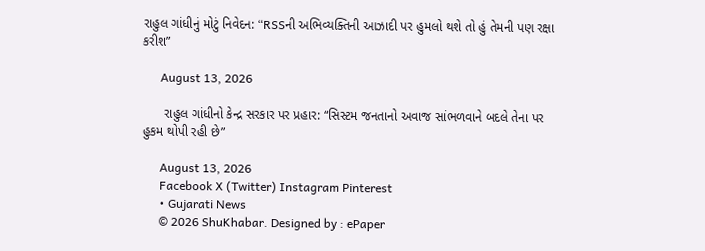રાહુલ ગાંધીનું મોટું નિવેદન: “RSSની અભિવ્યક્તિની આઝાદી પર હુમલો થશે તો હું તેમની પણ રક્ષા કરીશ”

      August 13, 2026

      રાહુલ ગાંધીનો કેન્દ્ર સરકાર પર પ્રહાર: “સિસ્ટમ જનતાનો અવાજ સાંભળવાને બદલે તેના પર હુકમ થોપી રહી છે”

      August 13, 2026
      Facebook X (Twitter) Instagram Pinterest
      • Gujarati News
      © 2026 ShuKhabar. Designed by : ePaper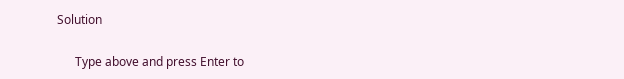Solution

      Type above and press Enter to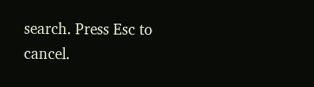search. Press Esc to cancel.